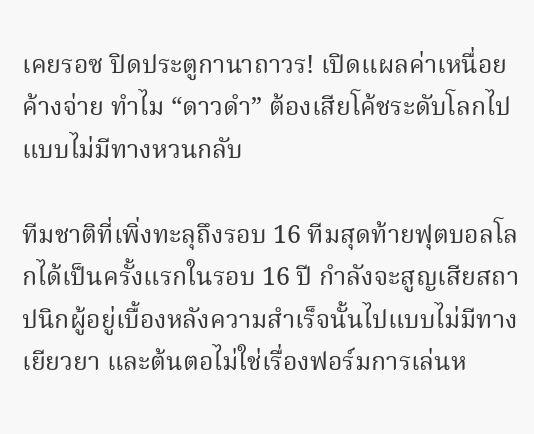เคยรอซ ปิดประตูกานาถาวร! เปิดแผลค่าเหนื่อยค้างจ่าย ทำไม “ดาวดำ” ต้องเสียโค้ชระดับโลกไปแบบไม่มีทางหวนกลับ

ทีมชาติที่เพิ่งทะลุถึงรอบ 16 ทีมสุดท้ายฟุตบอลโลกได้เป็นครั้งแรกในรอบ 16 ปี กำลังจะสูญเสียสถาปนิกผู้อยู่เบื้องหลังความสำเร็จนั้นไปแบบไม่มีทางเยียวยา และต้นตอไม่ใช่เรื่องฟอร์มการเล่นห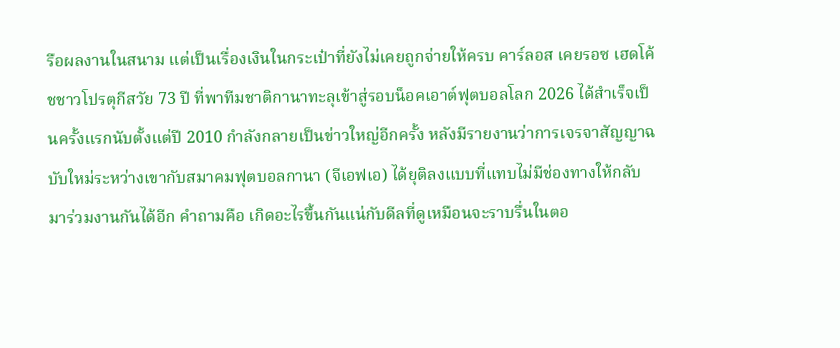รือผลงานในสนาม แต่เป็นเรื่องเงินในกระเป๋าที่ยังไม่เคยถูกจ่ายให้ครบ คาร์ลอส เคยรอซ เฮดโค้ชชาวโปรตุกีสวัย 73 ปี ที่พาทีมชาติกานาทะลุเข้าสู่รอบน็อคเอาต์ฟุตบอลโลก 2026 ได้สำเร็จเป็นครั้งแรกนับตั้งแต่ปี 2010 กำลังกลายเป็นข่าวใหญ่อีกครั้ง หลังมีรายงานว่าการเจรจาสัญญาฉบับใหม่ระหว่างเขากับสมาคมฟุตบอลกานา (จีเอฟเอ) ได้ยุติลงแบบที่แทบไม่มีช่องทางให้กลับมาร่วมงานกันได้อีก คำถามคือ เกิดอะไรขึ้นกันแน่กับดีลที่ดูเหมือนจะราบรื่นในตอ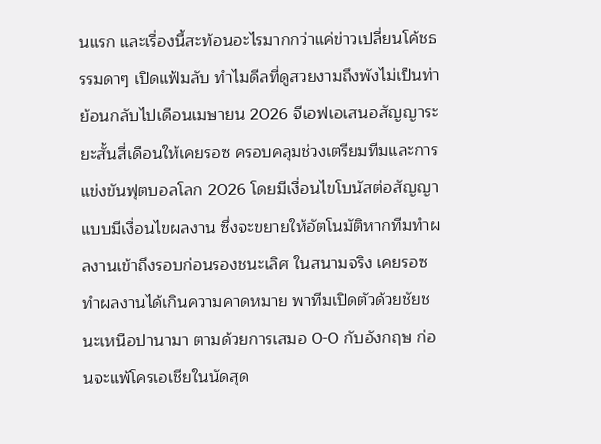นแรก และเรื่องนี้สะท้อนอะไรมากกว่าแค่ข่าวเปลี่ยนโค้ชธรรมดาๆ เปิดแฟ้มลับ ทำไมดีลที่ดูสวยงามถึงพังไม่เป็นท่า ย้อนกลับไปเดือนเมษายน 2026 จีเอฟเอเสนอสัญญาระยะสั้นสี่เดือนให้เคยรอซ ครอบคลุมช่วงเตรียมทีมและการแข่งขันฟุตบอลโลก 2026 โดยมีเงื่อนไขโบนัสต่อสัญญาแบบมีเงื่อนไขผลงาน ซึ่งจะขยายให้อัตโนมัติหากทีมทำผลงานเข้าถึงรอบก่อนรองชนะเลิศ ในสนามจริง เคยรอซทำผลงานได้เกินความคาดหมาย พาทีมเปิดตัวด้วยชัยชนะเหนือปานามา ตามด้วยการเสมอ 0-0 กับอังกฤษ ก่อนจะแพ้โครเอเชียในนัดสุด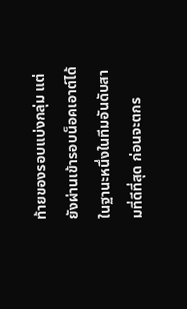ท้ายของรอบแบ่งกลุ่ม แต่ยังผ่านเข้ารอบน็อคเอาต์ได้ในฐานะหนึ่งในทีมอันดับสามที่ดีที่สุด ก่อนจะตกร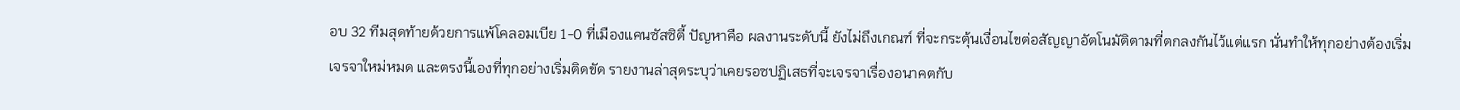อบ 32 ทีมสุดท้ายด้วยการแพ้โคลอมเบีย 1-0 ที่เมืองแคนซัสซิตี้ ปัญหาคือ ผลงานระดับนี้ ยังไม่ถึงเกณฑ์ ที่จะกระตุ้นเงื่อนไขต่อสัญญาอัตโนมัติตามที่ตกลงกันไว้แต่แรก นั่นทำให้ทุกอย่างต้องเริ่มเจรจาใหม่หมด และตรงนี้เองที่ทุกอย่างเริ่มติดขัด รายงานล่าสุดระบุว่าเคยรอซปฏิเสธที่จะเจรจาเรื่องอนาคตกับ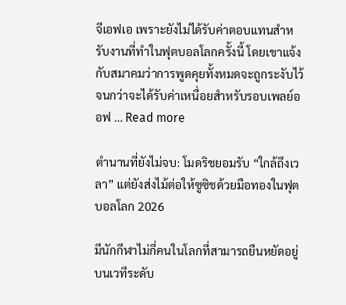จีเอฟเอ เพราะยังไม่ได้รับค่าตอบแทนสำหรับงานที่ทำในฟุตบอลโลกครั้งนี้ โดยเขาแจ้งกับสมาคมว่าการพูดคุยทั้งหมดจะถูกระงับไว้จนกว่าจะได้รับค่าเหนื่อยสำหรับรอบเพลย์ออฟ … Read more

ตำนานที่ยังไม่จบ: โมดริชยอมรับ “ใกล้ถึงเวลา” แต่ยังส่งไม้ต่อให้ซูซิชด้วยมือทองในฟุตบอลโลก 2026

มีนักกีฬาไม่กี่คนในโลกที่สามารถยืนหยัดอยู่บนเวทีระดับ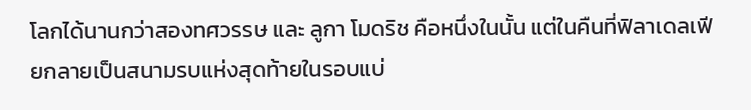โลกได้นานกว่าสองทศวรรษ และ ลูกา โมดริช คือหนึ่งในนั้น แต่ในคืนที่ฟิลาเดลเฟียกลายเป็นสนามรบแห่งสุดท้ายในรอบแบ่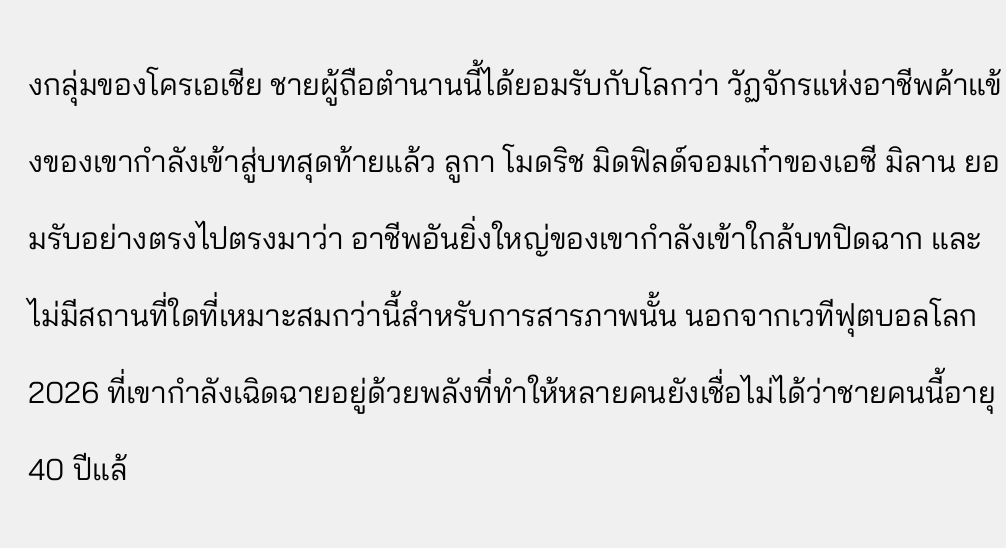งกลุ่มของโครเอเชีย ชายผู้ถือตำนานนี้ได้ยอมรับกับโลกว่า วัฏจักรแห่งอาชีพค้าแข้งของเขากำลังเข้าสู่บทสุดท้ายแล้ว ลูกา โมดริช มิดฟิลด์จอมเก๋าของเอซี มิลาน ยอมรับอย่างตรงไปตรงมาว่า อาชีพอันยิ่งใหญ่ของเขากำลังเข้าใกล้บทปิดฉาก และไม่มีสถานที่ใดที่เหมาะสมกว่านี้สำหรับการสารภาพนั้น นอกจากเวทีฟุตบอลโลก 2026 ที่เขากำลังเฉิดฉายอยู่ด้วยพลังที่ทำให้หลายคนยังเชื่อไม่ได้ว่าชายคนนี้อายุ 40 ปีแล้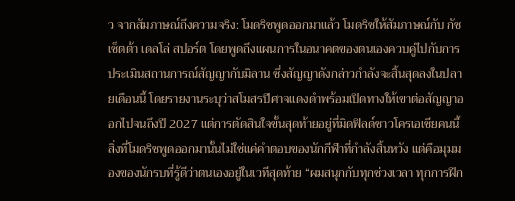ว จากสัมภาษณ์ถึงความจริง: โมดริชพูดออกมาแล้ว โมดริชให้สัมภาษณ์กับ กัซเซ็ตต้า เดลโล่ สปอร์ต โดยพูดถึงแผนการในอนาคตของตนเองควบคู่ไปกับการประเมินสถานการณ์สัญญากับมิลาน ซึ่งสัญญาดังกล่าวกำลังจะสิ้นสุดลงในปลายเดือนนี้ โดยรายงานระบุว่าสโมสรปีศาจแดงดำพร้อมเปิดทางให้เขาต่อสัญญาออกไปจนถึงปี 2027 แต่การตัดสินใจขั้นสุดท้ายอยู่ที่มิดฟิลด์ชาวโครเอเชียคนนี้ สิ่งที่โมดริชพูดออกมานั้นไม่ใช่แค่คำตอบของนักกีฬาที่กำลังสิ้นหวัง แต่คือมุมมองของนักรบที่รู้ดีว่าตนเองอยู่ในเวทีสุดท้าย “ผมสนุกกับทุกช่วงเวลา ทุกการฝึก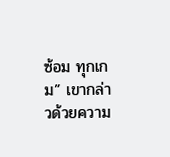ซ้อม ทุกเกม” เขากล่าวด้วยความ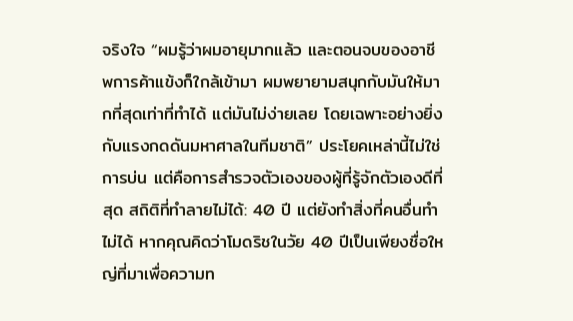จริงใจ “ผมรู้ว่าผมอายุมากแล้ว และตอนจบของอาชีพการค้าแข้งก็ใกล้เข้ามา ผมพยายามสนุกกับมันให้มากที่สุดเท่าที่ทำได้ แต่มันไม่ง่ายเลย โดยเฉพาะอย่างยิ่งกับแรงกดดันมหาศาลในทีมชาติ” ประโยคเหล่านี้ไม่ใช่การบ่น แต่คือการสำรวจตัวเองของผู้ที่รู้จักตัวเองดีที่สุด สถิติที่ทำลายไม่ได้: 40 ปี แต่ยังทำสิ่งที่คนอื่นทำไม่ได้ หากคุณคิดว่าโมดริชในวัย 40 ปีเป็นเพียงชื่อใหญ่ที่มาเพื่อความท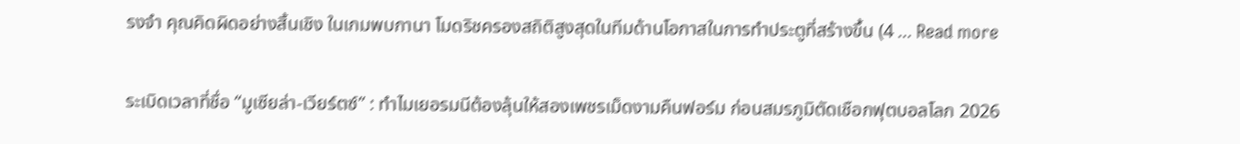รงจำ คุณคิดผิดอย่างสิ้นเชิง ในเกมพบกานา โมดริชครองสถิติสูงสุดในทีมด้านโอกาสในการทำประตูที่สร้างขึ้น (4 … Read more

ระเบิดเวลาที่ชื่อ “มูเซียล่า-เวียร์ตซ์” : ทำไมเยอรมนีต้องลุ้นให้สองเพชรเม็ดงามคืนฟอร์ม ก่อนสมรภูมิตัดเชือกฟุตบอลโลก 2026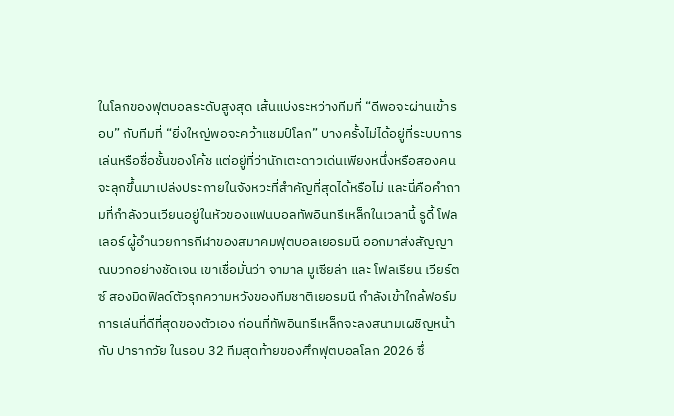ในโลกของฟุตบอลระดับสูงสุด เส้นแบ่งระหว่างทีมที่ “ดีพอจะผ่านเข้ารอบ” กับทีมที่ “ยิ่งใหญ่พอจะคว้าแชมป์โลก” บางครั้งไม่ได้อยู่ที่ระบบการเล่นหรือชื่อชั้นของโค้ช แต่อยู่ที่ว่านักเตะดาวเด่นเพียงหนึ่งหรือสองคนจะลุกขึ้นมาเปล่งประกายในจังหวะที่สำคัญที่สุดได้หรือไม่ และนี่คือคำถามที่กำลังวนเวียนอยู่ในหัวของแฟนบอลทัพอินทรีเหล็กในเวลานี้ รูดี้ โฟลเลอร์ ผู้อำนวยการกีฬาของสมาคมฟุตบอลเยอรมนี ออกมาส่งสัญญาณบวกอย่างชัดเจน เขาเชื่อมั่นว่า จามาล มูเซียล่า และ โฟลเรียน เวียร์ตซ์ สองมิดฟิลด์ตัวรุกความหวังของทีมชาติเยอรมนี กำลังเข้าใกล้ฟอร์มการเล่นที่ดีที่สุดของตัวเอง ก่อนที่ทัพอินทรีเหล็กจะลงสนามเผชิญหน้ากับ ปารากวัย ในรอบ 32 ทีมสุดท้ายของศึกฟุตบอลโลก 2026 ซึ่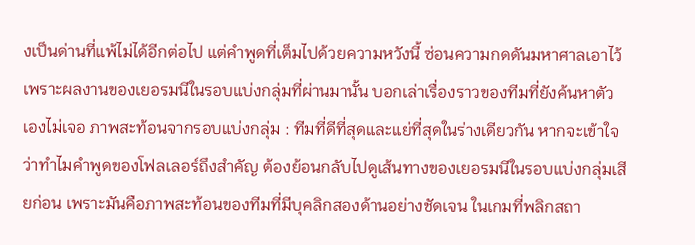งเป็นด่านที่แพ้ไม่ได้อีกต่อไป แต่คำพูดที่เต็มไปด้วยความหวังนี้ ซ่อนความกดดันมหาศาลเอาไว้ เพราะผลงานของเยอรมนีในรอบแบ่งกลุ่มที่ผ่านมานั้น บอกเล่าเรื่องราวของทีมที่ยังค้นหาตัวเองไม่เจอ ภาพสะท้อนจากรอบแบ่งกลุ่ม : ทีมที่ดีที่สุดและแย่ที่สุดในร่างเดียวกัน หากจะเข้าใจว่าทำไมคำพูดของโฟลเลอร์ถึงสำคัญ ต้องย้อนกลับไปดูเส้นทางของเยอรมนีในรอบแบ่งกลุ่มเสียก่อน เพราะมันคือภาพสะท้อนของทีมที่มีบุคลิกสองด้านอย่างชัดเจน ในเกมที่พลิกสถา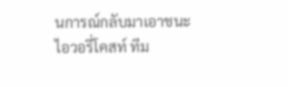นการณ์กลับมาเอาชนะ ไอวอรี่โคสท์ ทีม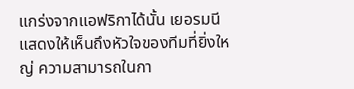แกร่งจากแอฟริกาได้นั้น เยอรมนีแสดงให้เห็นถึงหัวใจของทีมที่ยิ่งใหญ่ ความสามารถในกา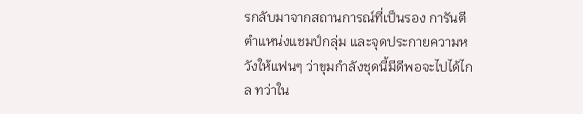รกลับมาจากสถานการณ์ที่เป็นรอง การันตีตำแหน่งแชมป์กลุ่ม และจุดประกายความหวังให้แฟนๆ ว่าขุมกำลังชุดนี้มีดีพอจะไปได้ไกล ทว่าใน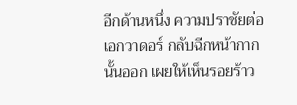อีกด้านหนึ่ง ความปราชัยต่อ เอกวาดอร์ กลับฉีกหน้ากากนั้นออก เผยให้เห็นรอยร้าว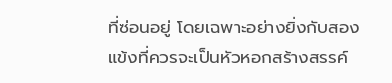ที่ซ่อนอยู่ โดยเฉพาะอย่างยิ่งกับสองแข้งที่ควรจะเป็นหัวหอกสร้างสรรค์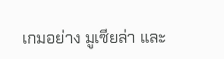เกมอย่าง มูเซียล่า และ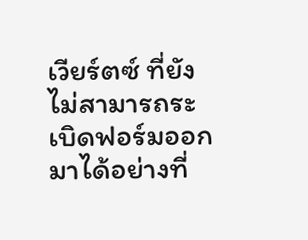เวียร์ตซ์ ที่ยังไม่สามารถระเบิดฟอร์มออกมาได้อย่างที่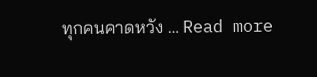ทุกคนคาดหวัง … Read more